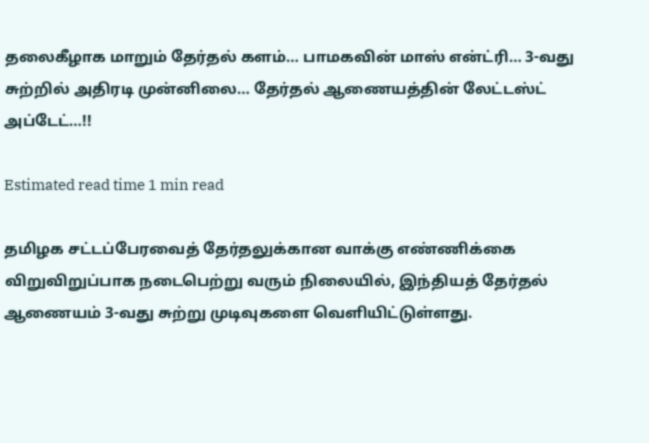தலைகீழாக மாறும் தேர்தல் களம்… பாமகவின் மாஸ் என்ட்ரி… 3-வது சுற்றில் அதிரடி முன்னிலை… தேர்தல் ஆணையத்தின் லேட்டஸ்ட் அப்டேட்…!!

Estimated read time 1 min read

தமிழக சட்டப்பேரவைத் தேர்தலுக்கான வாக்கு எண்ணிக்கை விறுவிறுப்பாக நடைபெற்று வரும் நிலையில், இந்தியத் தேர்தல் ஆணையம் 3-வது சுற்று முடிவுகளை வெளியிட்டுள்ளது.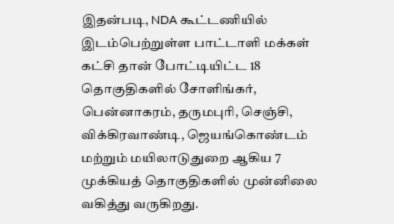இதன்படி, NDA கூட்டணியில் இடம்பெற்றுள்ள பாட்டாளி மக்கள் கட்சி தான் போட்டியிட்ட 18 தொகுதிகளில் சோளிங்கர், பென்னாகரம், தருமபுரி, செஞ்சி, விக்கிரவாண்டி, ஜெயங்கொண்டம் மற்றும் மயிலாடுதுறை ஆகிய 7 முக்கியத் தொகுதிகளில் முன்னிலை வகித்து வருகிறது.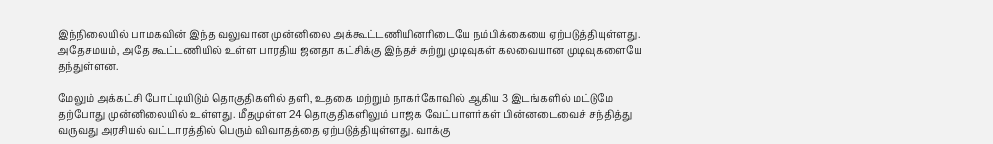இந்நிலையில் பாமகவின் இந்த வலுவான முன்னிலை அக்கூட்டணியினரிடையே நம்பிக்கையை ஏற்படுத்தியுள்ளது. அதேசமயம், அதே கூட்டணியில் உள்ள பாரதிய ஜனதா கட்சிக்கு இந்தச் சுற்று முடிவுகள் கலவையான முடிவுகளையே தந்துள்ளன.

மேலும் அக்கட்சி போட்டியிடும் தொகுதிகளில் தளி, உதகை மற்றும் நாகர்கோவில் ஆகிய 3 இடங்களில் மட்டுமே தற்போது முன்னிலையில் உள்ளது. மீதமுள்ள 24 தொகுதிகளிலும் பாஜக வேட்பாளர்கள் பின்னடைவைச் சந்தித்து வருவது அரசியல் வட்டாரத்தில் பெரும் விவாதத்தை ஏற்படுத்தியுள்ளது. வாக்கு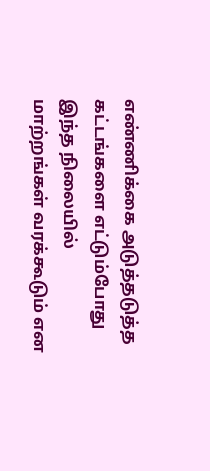எண்ணிக்கை அடுத்தடுத்த கட்டங்களை எட்டும்போது இந்த நிலையில் மாற்றங்கள் வரக்கூடும் என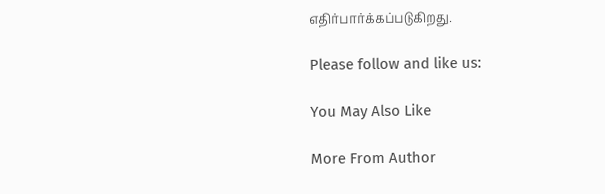எதிர்பார்க்கப்படுகிறது.

Please follow and like us:

You May Also Like

More From Author